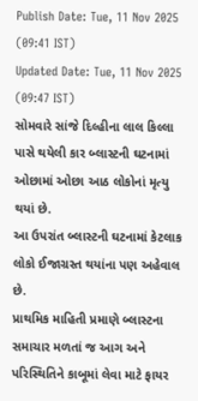Publish Date: Tue, 11 Nov 2025 (09:41 IST)
Updated Date: Tue, 11 Nov 2025 (09:47 IST)
સોમવારે સાંજે દિલ્હીના લાલ કિલ્લા પાસે થયેલી કાર બ્લાસ્ટની ઘટનામાં ઓછામાં ઓછા આઠ લોકોનાં મૃત્યુ થયાં છે.
આ ઉપરાંત બ્લાસ્ટની ઘટનામાં કેટલાક લોકો ઈજાગ્રસ્ત થયાંના પણ અહેવાલ છે.
પ્રાથમિક માહિતી પ્રમાણે બ્લાસ્ટના સમાચાર મળતાં જ આગ અને પરિસ્થિતિને કાબૂમાં લેવા માટે ફાયર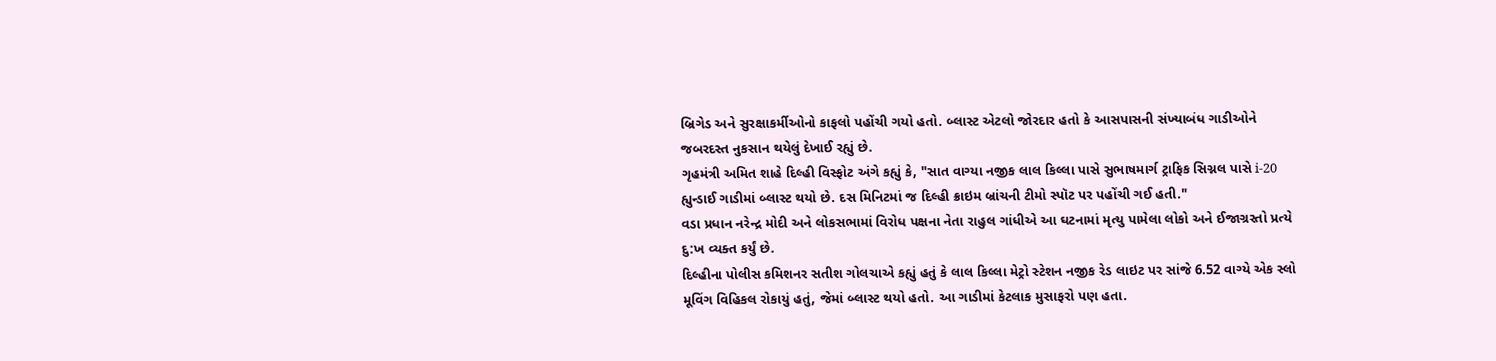બ્રિગેડ અને સુરક્ષાકર્મીઓનો કાફલો પહોંચી ગયો હતો. બ્લાસ્ટ એટલો જોરદાર હતો કે આસપાસની સંખ્યાબંધ ગાડીઓને જબરદસ્ત નુકસાન થયેલું દેખાઈ રહ્યું છે.
ગૃહમંત્રી અમિત શાહે દિલ્હી વિસ્ફોટ અંગે કહ્યું કે, "સાત વાગ્યા નજીક લાલ કિલ્લા પાસે સુભાષમાર્ગ ટ્રાફિક સિગ્નલ પાસે i-20 હ્યુન્ડાઈ ગાડીમાં બ્લાસ્ટ થયો છે. દસ મિનિટમાં જ દિલ્હી ક્રાઇમ બ્રાંચની ટીમો સ્પૉટ પર પહોંચી ગઈ હતી."
વડા પ્રધાન નરેન્દ્ર મોદી અને લોકસભામાં વિરોધ પક્ષના નેતા રાહુલ ગાંધીએ આ ઘટનામાં મૃત્યુ પામેલા લોકો અને ઈજાગ્રસ્તો પ્રત્યે દુ:ખ વ્યક્ત કર્યું છે.
દિલ્હીના પોલીસ કમિશનર સતીશ ગોલચાએ કહ્યું હતું કે લાલ કિલ્લા મેટ્રો સ્ટેશન નજીક રેડ લાઇટ પર સાંજે 6.52 વાગ્યે એક સ્લો મૂવિંગ વિહિકલ રોકાયું હતું, જેમાં બ્લાસ્ટ થયો હતો. આ ગાડીમાં કેટલાક મુસાફરો પણ હતા.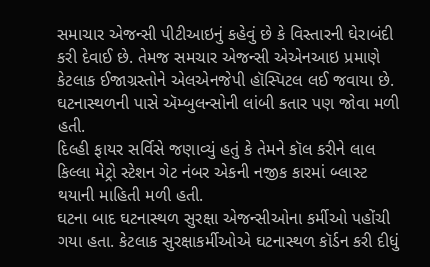સમાચાર એજન્સી પીટીઆઇનું કહેવું છે કે વિસ્તારની ઘેરાબંદી કરી દેવાઈ છે. તેમજ સમચાર એજન્સી એએનઆઇ પ્રમાણે કેટલાક ઈજાગ્રસ્તોને એલએનજેપી હૉસ્પિટલ લઈ જવાયા છે. ઘટનાસ્થળની પાસે ઍમ્બુલન્સોની લાંબી કતાર પણ જોવા મળી હતી.
દિલ્હી ફાયર સર્વિસે જણાવ્યું હતું કે તેમને કૉલ કરીને લાલ કિલ્લા મેટ્રો સ્ટેશન ગેટ નંબર એકની નજીક કારમાં બ્લાસ્ટ થયાની માહિતી મળી હતી.
ઘટના બાદ ઘટનાસ્થળ સુરક્ષા એજન્સીઓના કર્મીઓ પહોંચી ગયા હતા. કેટલાક સુરક્ષાકર્મીઓએ ઘટનાસ્થળ કૉર્ડન કરી દીધું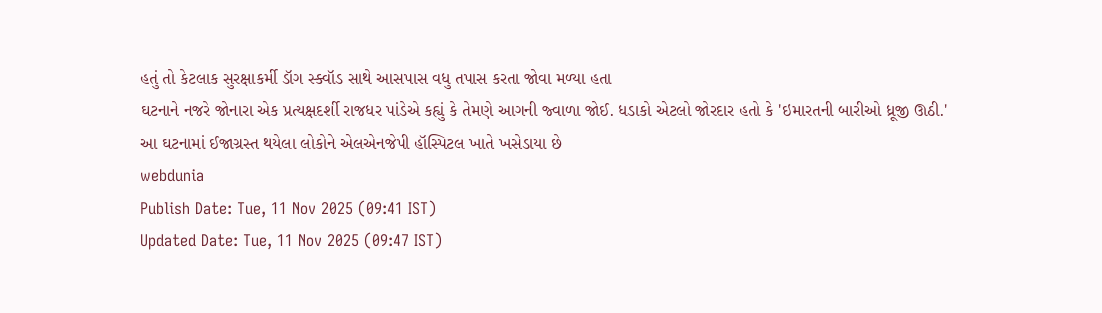હતું તો કેટલાક સુરક્ષાકર્મી ડૉગ સ્ક્વૉડ સાથે આસપાસ વધુ તપાસ કરતા જોવા મળ્યા હતા
ઘટનાને નજરે જોનારા એક પ્રત્યક્ષદર્શી રાજધર પાંડેએ કહ્યું કે તેમણે આગની જ્વાળા જોઈ. ધડાકો એટલો જોરદાર હતો કે 'ઇમારતની બારીઓ ધ્રૂજી ઊઠી.'
આ ઘટનામાં ઈજાગ્રસ્ત થયેલા લોકોને એલએનજેપી હૉસ્પિટલ ખાતે ખસેડાયા છે
webdunia
Publish Date: Tue, 11 Nov 2025 (09:41 IST)
Updated Date: Tue, 11 Nov 2025 (09:47 IST)